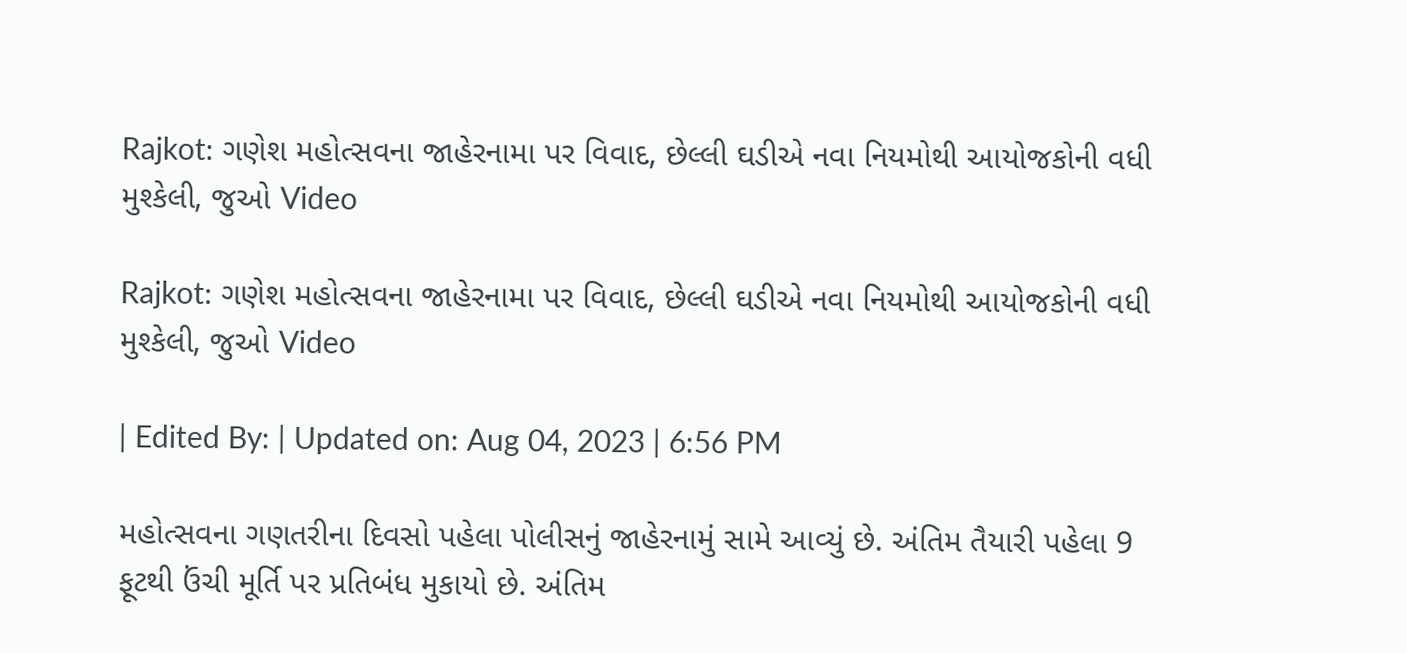Rajkot: ગણેશ મહોત્સવના જાહેરનામા પર વિવાદ, છેલ્લી ઘડીએ નવા નિયમોથી આયોજકોની વધી મુશ્કેલી, જુઓ Video

Rajkot: ગણેશ મહોત્સવના જાહેરનામા પર વિવાદ, છેલ્લી ઘડીએ નવા નિયમોથી આયોજકોની વધી મુશ્કેલી, જુઓ Video

| Edited By: | Updated on: Aug 04, 2023 | 6:56 PM

મહોત્સવના ગણતરીના દિવસો પહેલા પોલીસનું જાહેરનામું સામે આવ્યું છે. અંતિમ તૈયારી પહેલા 9 ફૂટથી ઉંચી મૂર્તિ પર પ્રતિબંધ મુકાયો છે. અંતિમ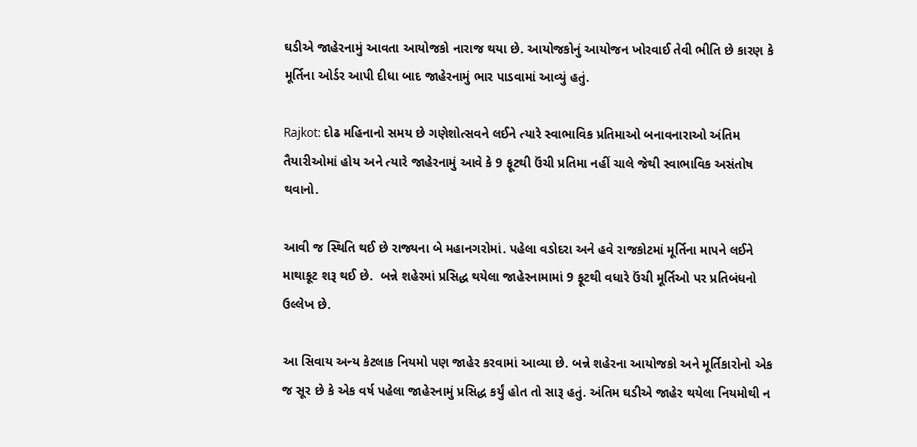ઘડીએ જાહેરનામું આવતા આયોજકો નારાજ થયા છે. આયોજકોનું આયોજન ખોરવાઈ તેવી ભીતિ છે કારણ કે મૂર્તિના ઓર્ડર આપી દીધા બાદ જાહેરનામું ભાર પાડવામાં આવ્યું હતું.

Rajkot: દોઢ મહિનાનો સમય છે ગણેશોત્સવને લઈને ત્યારે સ્વાભાવિક પ્રતિમાઓ બનાવનારાઓ અંતિમ તૈયારીઓમાં હોય અને ત્યારે જાહેરનામું આવે કે 9 ફૂટથી ઉંચી પ્રતિમા નહીં ચાલે જેથી સ્વાભાવિક અસંતોષ થવાનો.

આવી જ સ્થિતિ થઈ છે રાજ્યના બે મહાનગરોમાં. પહેલા વડોદરા અને હવે રાજકોટમાં મૂર્તિના માપને લઈને માથાકૂટ શરૂ થઈ છે.  બન્ને શહેરમાં પ્રસિદ્ધ થયેલા જાહેરનામામાં 9 ફૂટથી વધારે ઉંચી મૂર્તિઓ પર પ્રતિબંધનો ઉલ્લેખ છે.

આ સિવાય અન્ય કેટલાક નિયમો પણ જાહેર કરવામાં આવ્યા છે. બન્ને શહેરના આયોજકો અને મૂર્તિકારોનો એક જ સૂર છે કે એક વર્ષ પહેલા જાહેરનામું પ્રસિદ્ધ કર્યું હોત તો સારૂ હતું. અંતિમ ઘડીએ જાહેર થયેલા નિયમોથી ન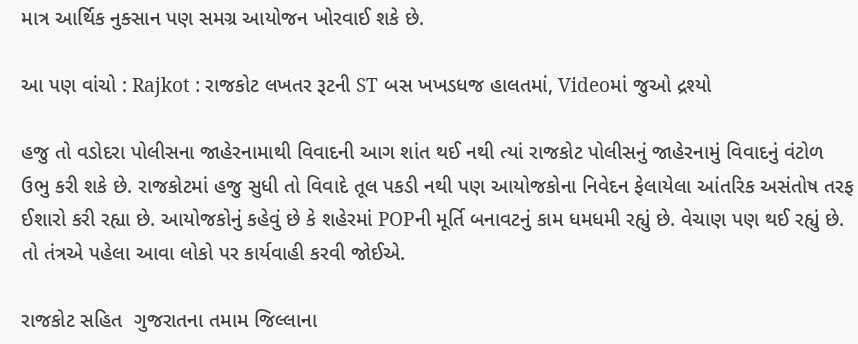માત્ર આર્થિક નુક્સાન પણ સમગ્ર આયોજન ખોરવાઈ શકે છે.

આ પણ વાંચો : Rajkot : રાજકોટ લખતર રૂટની ST બસ ખખડધજ હાલતમાં, Videoમાં જુઓ દ્રશ્યો

હજુ તો વડોદરા પોલીસના જાહેરનામાથી વિવાદની આગ શાંત થઈ નથી ત્યાં રાજકોટ પોલીસનું જાહેરનામું વિવાદનું વંટોળ ઉભુ કરી શકે છે. રાજકોટમાં હજુ સુધી તો વિવાદે તૂલ પકડી નથી પણ આયોજકોના નિવેદન ફેલાયેલા આંતરિક અસંતોષ તરફ ઈશારો કરી રહ્યા છે. આયોજકોનું કહેવું છે કે શહેરમાં POPની મૂર્તિ બનાવટનું કામ ધમધમી રહ્યું છે. વેચાણ પણ થઈ રહ્યું છે. તો તંત્રએ પહેલા આવા લોકો પર કાર્યવાહી કરવી જોઈએ.

રાજકોટ સહિત  ગુજરાતના તમામ જિલ્લાના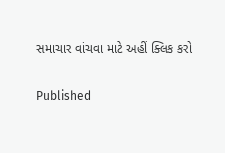સમાચાર વાંચવા માટે અહીં ક્લિક કરો

Published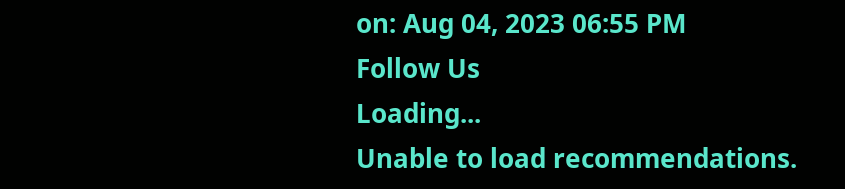on: Aug 04, 2023 06:55 PM
Follow Us
Loading...
Unable to load recommendations.